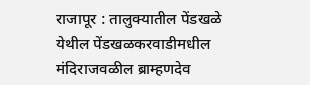राजापूर : तालुक्यातील पेंडखळे येथील पेंडखळकरवाडीमधील मंदिराजवळील ब्राम्हणदेव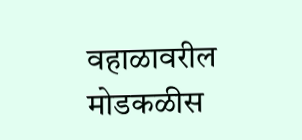वहाळावरील मोडकळीस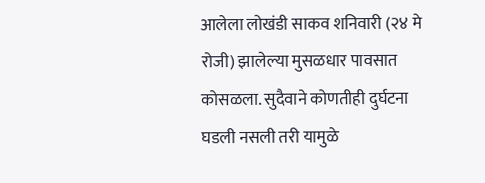आलेला लोखंडी साकव शनिवारी (२४ मे रोजी) झालेल्या मुसळधार पावसात कोसळला. सुदैवाने कोणतीही दुर्घटना घडली नसली तरी यामुळे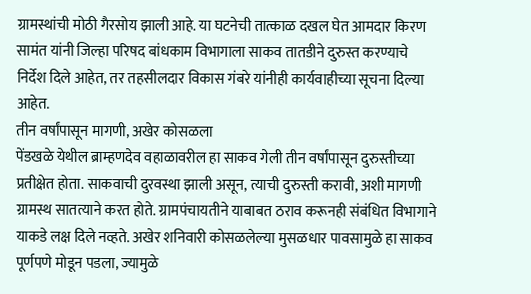ग्रामस्थांची मोठी गैरसोय झाली आहे. या घटनेची तात्काळ दखल घेत आमदार किरण सामंत यांनी जिल्हा परिषद बांधकाम विभागाला साकव तातडीने दुरुस्त करण्याचे निर्देश दिले आहेत, तर तहसीलदार विकास गंबरे यांनीही कार्यवाहीच्या सूचना दिल्या आहेत.
तीन वर्षांपासून मागणी, अखेर कोसळला
पेंडखळे येथील ब्राम्हणदेव वहाळावरील हा साकव गेली तीन वर्षांपासून दुरुस्तीच्या प्रतीक्षेत होता. साकवाची दुरवस्था झाली असून, त्याची दुरुस्ती करावी, अशी मागणी ग्रामस्थ सातत्याने करत होते. ग्रामपंचायतीने याबाबत ठराव करूनही संबंधित विभागाने याकडे लक्ष दिले नव्हते. अखेर शनिवारी कोसळलेल्या मुसळधार पावसामुळे हा साकव पूर्णपणे मोडून पडला, ज्यामुळे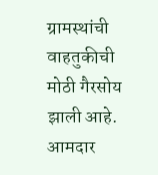ग्रामस्थांची वाहतुकीची मोठी गैरसोय झाली आहे.
आमदार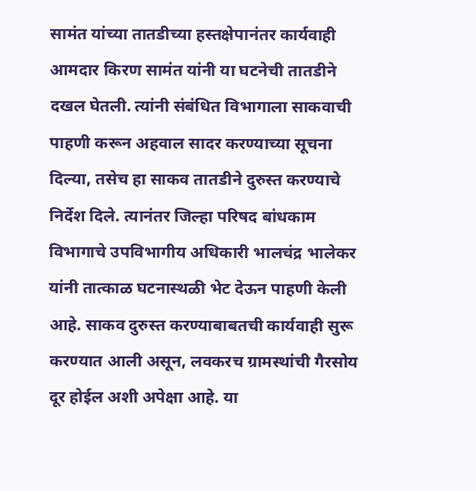सामंत यांच्या तातडीच्या हस्तक्षेपानंतर कार्यवाही
आमदार किरण सामंत यांनी या घटनेची तातडीने दखल घेतली. त्यांनी संबंधित विभागाला साकवाची पाहणी करून अहवाल सादर करण्याच्या सूचना दिल्या, तसेच हा साकव तातडीने दुरुस्त करण्याचे निर्देश दिले. त्यानंतर जिल्हा परिषद बांधकाम विभागाचे उपविभागीय अधिकारी भालचंद्र भालेकर यांनी तात्काळ घटनास्थळी भेट देऊन पाहणी केली आहे. साकव दुरुस्त करण्याबाबतची कार्यवाही सुरू करण्यात आली असून, लवकरच ग्रामस्थांची गैरसोय दूर होईल अशी अपेक्षा आहे. या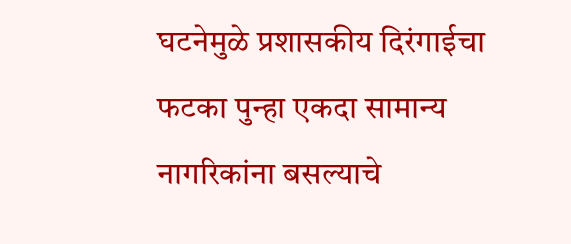घटनेमुळे प्रशासकीय दिरंगाईचा फटका पुन्हा एकदा सामान्य नागरिकांना बसल्याचे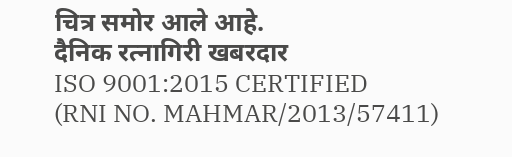चित्र समोर आले आहे.
दैनिक रत्नागिरी खबरदार
ISO 9001:2015 CERTIFIED
(RNI NO. MAHMAR/2013/57411)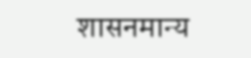शासनमान्य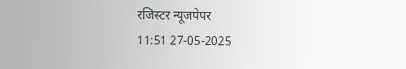रजिस्टर न्यूजपेपर
11:51 27-05-2025